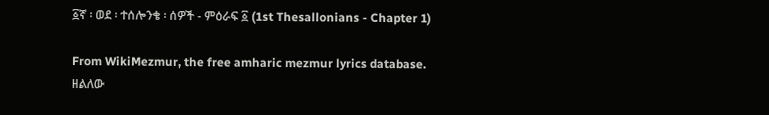፩ኛ ፡ ወደ ፡ ተሰሎንቄ ፡ ሰዎች - ምዕራፍ ፩ (1st Thesallonians - Chapter 1)

From WikiMezmur, the free amharic mezmur lyrics database.
ዘልለው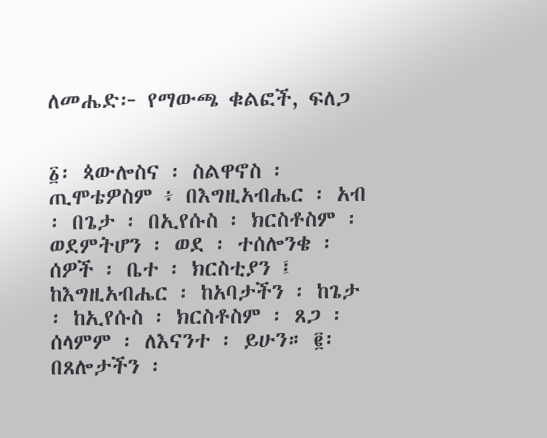ለመሔድ፦ የማውጫ ቁልፎች, ፍለጋ


፩፡ ጳውሎስና ፡ ስልዋኖስ ፡ ጢሞቴዎስም ፥ በእግዚአብሔር ፡ አብ ፡ በጌታ ፡ በኢየሱስ ፡ ክርስቶስም ፡ ወደምትሆን ፡ ወደ ፡ ተሰሎንቄ ፡ ሰዎች ፡ ቤተ ፡ ክርስቲያን ፤ ከእግዚአብሔር ፡ ከአባታችን ፡ ከጌታ ፡ ከኢየሱስ ፡ ክርስቶስም ፡ ጸጋ ፡ ሰላምም ፡ ለእናንተ ፡ ይሁን። ፪፡ በጸሎታችን ፡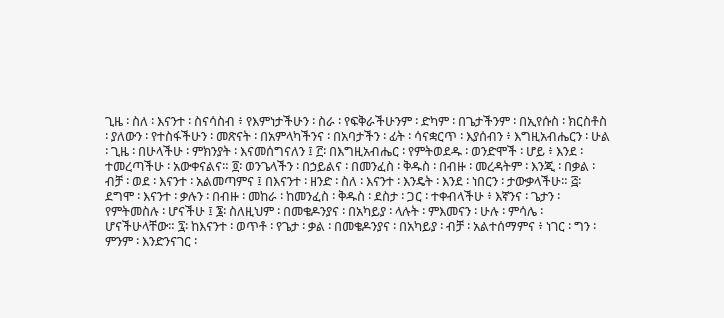ጊዜ ፡ ስለ ፡ እናንተ ፡ ስናሳስብ ፥ የእምነታችሁን ፡ ስራ ፡ የፍቅራችሁንም ፡ ድካም ፡ በጌታችንም ፡ በኢየሱስ ፡ ክርስቶስ ፡ ያለውን ፡ የተስፋችሁን ፡ መጽናት ፡ በአምላካችንና ፡ በአባታችን ፡ ፊት ፡ ሳናቋርጥ ፡ እያሰብን ፥ እግዚአብሔርን ፡ ሁል ፡ ጊዜ ፡ በሁላችሁ ፡ ምክንያት ፡ እናመሰግናለን ፤ ፫፡ በእግዚአብሔር ፡ የምትወደዱ ፡ ወንድሞች ፡ ሆይ ፥ እንደ ፡ ተመረጣችሁ ፡ አውቀናልና። ፬፡ ወንጌላችን ፡ በኃይልና ፡ በመንፈስ ፡ ቅዱስ ፡ በብዙ ፡ መረዳትም ፡ እንጂ ፡ በቃል ፡ ብቻ ፡ ወደ ፡ እናንተ ፡ አልመጣምና ፤ በእናንተ ፡ ዘንድ ፡ ስለ ፡ እናንተ ፡ እንዴት ፡ እንደ ፡ ነበርን ፡ ታውቃላችሁ። ፭፡ ደግሞ ፡ እናንተ ፡ ቃሉን ፡ በብዙ ፡ መከራ ፡ ከመንፈስ ፡ ቅዱስ ፡ ደስታ ፡ ጋር ፡ ተቀብላችሁ ፥ እኛንና ፡ ጌታን ፡ የምትመስሉ ፡ ሆናችሁ ፤ ፮፡ ስለዚህም ፡ በመቄዶንያና ፡ በአካይያ ፡ ላሉት ፡ ምእመናን ፡ ሁሉ ፡ ምሳሌ ፡ ሆናችሁላቸው። ፯፡ ከእናንተ ፡ ወጥቶ ፡ የጌታ ፡ ቃል ፡ በመቄዶንያና ፡ በአካይያ ፡ ብቻ ፡ አልተሰማምና ፥ ነገር ፡ ግን ፡ ምንም ፡ እንድንናገር ፡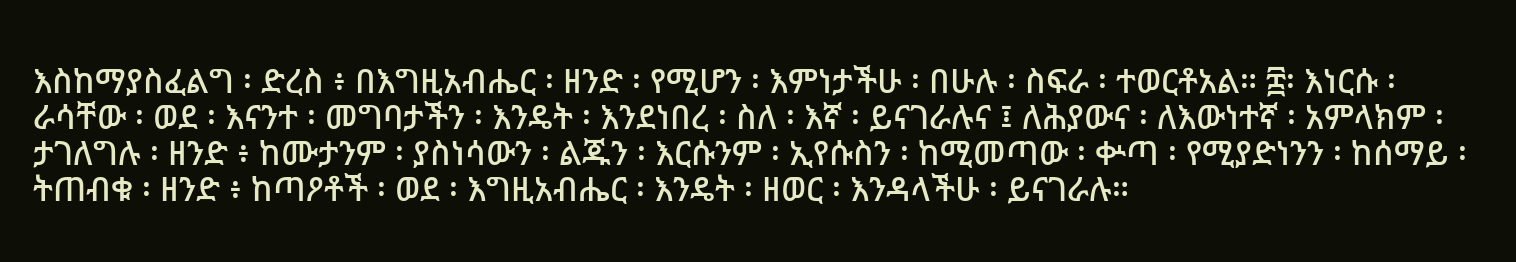እስከማያስፈልግ ፡ ድረስ ፥ በእግዚአብሔር ፡ ዘንድ ፡ የሚሆን ፡ እምነታችሁ ፡ በሁሉ ፡ ስፍራ ፡ ተወርቶአል። ፰፡ እነርሱ ፡ ራሳቸው ፡ ወደ ፡ እናንተ ፡ መግባታችን ፡ እንዴት ፡ እንደነበረ ፡ ስለ ፡ እኛ ፡ ይናገራሉና ፤ ለሕያውና ፡ ለእውነተኛ ፡ አምላክም ፡ ታገለግሉ ፡ ዘንድ ፥ ከሙታንም ፡ ያስነሳውን ፡ ልጁን ፡ እርሱንም ፡ ኢየሱስን ፡ ከሚመጣው ፡ ቍጣ ፡ የሚያድነንን ፡ ከሰማይ ፡ ትጠብቁ ፡ ዘንድ ፥ ከጣዖቶች ፡ ወደ ፡ እግዚአብሔር ፡ እንዴት ፡ ዘወር ፡ እንዳላችሁ ፡ ይናገራሉ።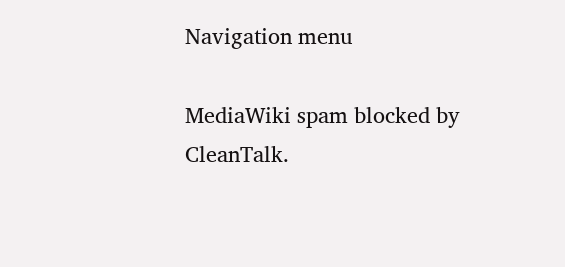Navigation menu

MediaWiki spam blocked by CleanTalk.